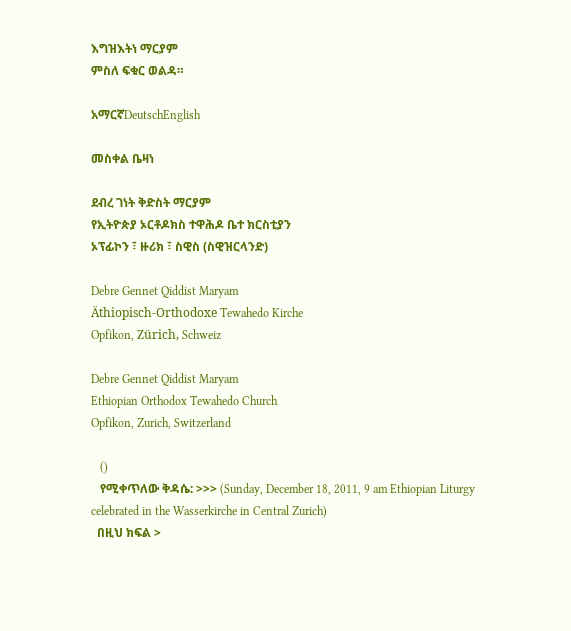እግዝእትነ ማርያም
ምስለ ፍቁር ወልዳ።

አማርኛDeutschEnglish

መስቀል ቤዛነ

ደብረ ገነት ቅድስት ማርያም
የኢትዮጵያ ኦርቶዶክስ ተዋሕዶ ቤተ ክርስቲያን
ኦፕፊኮን ፣ ዙሪክ ፣ ስዊስ (ስዊዝርላንድ)

Debre Gennet Qiddist Maryam
Äthiopisch-Orthodoxe Tewahedo Kirche
Opfikon, Zürich, Schweiz

Debre Gennet Qiddist Maryam
Ethiopian Orthodox Tewahedo Church
Opfikon, Zurich, Switzerland

   ()
   የሚቀጥለው ቅዳሴ: >>> (Sunday, December 18, 2011, 9 am Ethiopian Liturgy celebrated in the Wasserkirche in Central Zurich)
  በዚህ ክፍል >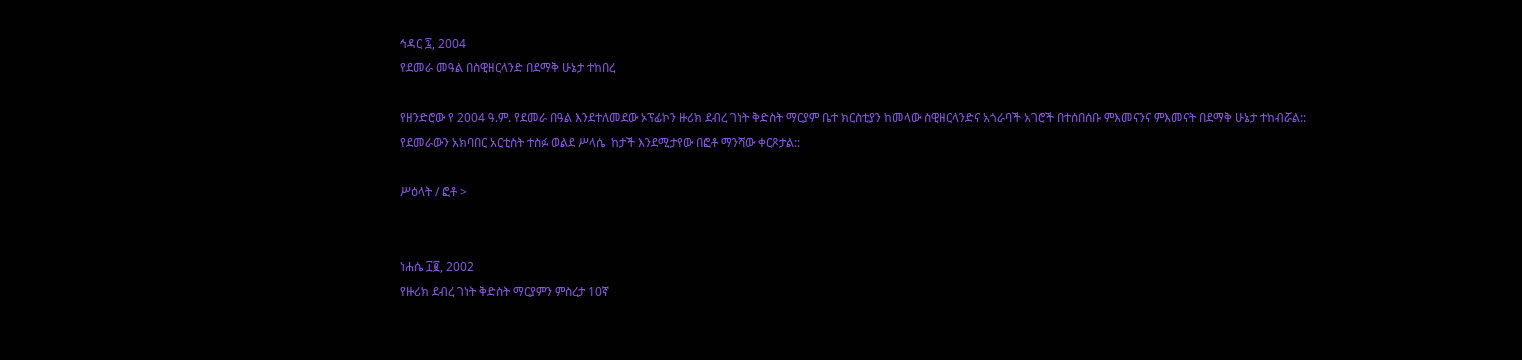ኅዳር ፯, 2004
የደመራ መዓል በስዊዘርላንድ በደማቅ ሁኔታ ተከበረ

የዘንድሮው የ 2004 ዓ.ም. የደመራ በዓል እንደተለመደው ኦፕፊኮን ዙሪክ ደብረ ገነት ቅድስት ማርያም ቤተ ክርስቲያን ከመላው ስዊዘርላንድና አጎራባች አገሮች በተሰበሰቡ ምእመናንና ምእመናት በደማቅ ሁኔታ ተከብሯል:: የደመራውን አክባበር አርቲስት ተስፉ ወልደ ሥላሴ  ከታች እንደሚታየው በፎቶ ማንሻው ቀርጾታል::

ሥዕላት / ፎቶ >


ነሐሴ ፲፪, 2002
የዙሪክ ደብረ ገነት ቅድስት ማርያምን ምስረታ 10ኛ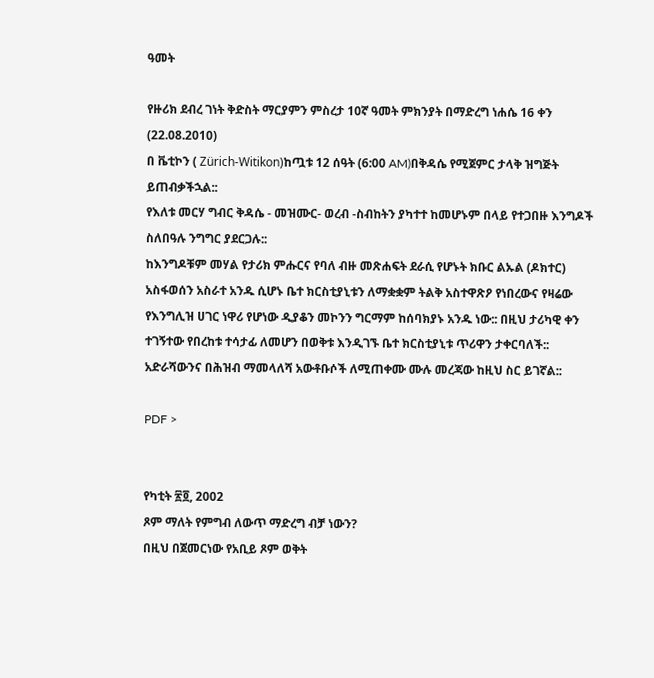ዓመት

የዙሪክ ደብረ ገነት ቅድስት ማርያምን ምስረታ 10ኛ ዓመት ምክንያት በማድረግ ነሐሴ 16 ቀን (22.08.2010)
በ ቬቲኮን ( Zürich-Witikon)ከጧቱ 12 ሰዓት (6:00 AM)በቅዳሴ የሚጀምር ታላቅ ዝግጅት ይጠብቃችኋል::
የእለቱ መርሃ ግብር ቅዳሴ - መዝሙር- ወረብ -ስብከትን ያካተተ ከመሆኑም በላይ የተጋበዙ እንግዶች ስለበዓሉ ንግግር ያደርጋሉ::
ከእንግዶቹም መሃል የታሪክ ምሑርና የባለ ብዙ መጽሐፍት ደራሲ የሆኑት ክቡር ልኡል (ዶክተር) አስፋወሰን አስራተ አንዱ ሲሆኑ ቤተ ክርስቲያኒቱን ለማቋቋም ትልቅ አስተዋጽዖ የነበረውና የዛሬው የእንግሊዝ ሀገር ነዋሪ የሆነው ዲያቆን መኮንን ግርማም ከሰባክያኑ አንዱ ነው:: በዚህ ታሪካዊ ቀን ተገኝተው የበረከቱ ተሳታፊ ለመሆን በወቅቱ እንዲገኙ ቤተ ክርስቲያኒቱ ጥሪዋን ታቀርባለች:: አድራሻውንና በሕዝብ ማመላለሻ አውቶቡሶች ለሚጠቀሙ ሙሉ መረጃው ከዚህ ስር ይገኛል::

PDF >


የካቲት ፳፬, 2002
ጾም ማለት የምግብ ለውጥ ማድረግ ብቻ ነውን?
በዚህ በጀመርነው የአቢይ ጾም ወቅት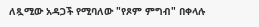ለጿሚው አዳጋች የሚባለው "የጾም ምግብ" በቀላሉ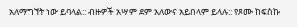አለማግኘት ነው ይባላል:: ብዙዎች አሣም ደም አለውና አይበላም ይላሉ:: የጾሙ ከፍስኩ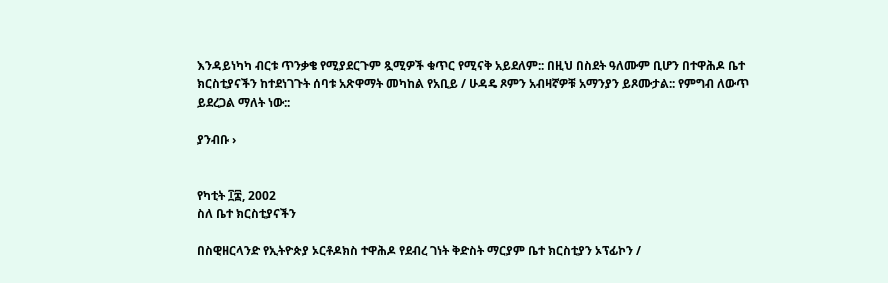እንዳይነካካ ብርቱ ጥንቃቄ የሚያደርጉም ጿሚዎች ቁጥር የሚናቅ አይደለም:: በዚህ በስደት ዓለሙም ቢሆን በተዋሕዶ ቤተ ክርስቲያናችን ከተደነገጉት ሰባቱ አጽዋማት መካከል የአቢይ / ሁዳዴ ጾምን አብዛኛዎቹ አማንያን ይጾሙታል:: የምግብ ለውጥ ይደረጋል ማለት ነው::

ያንብቡ ›


የካቲት ፲፰, 2002
ስለ ቤተ ክርስቲያናችን

በስዊዘርላንድ የኢትዮጵያ ኦርቶዶክስ ተዋሕዶ የደብረ ገነት ቅድስት ማርያም ቤተ ክርስቲያን ኦፕፊኮን /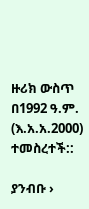ዙሪክ ውስጥ በ1992 ዓ.ም. (እ.አ.አ.2000) ተመስረተች::

ያንብቡ ›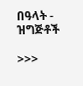በዓላት - ዝግጅቶች

>>>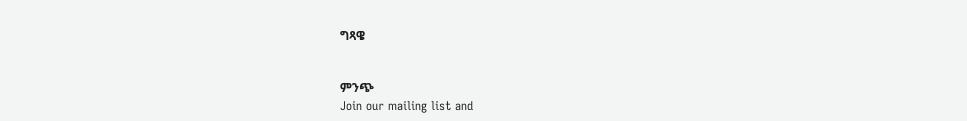ግጻዌ


ምንጭ
Join our mailing list and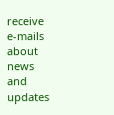receive e-mails about news and updates